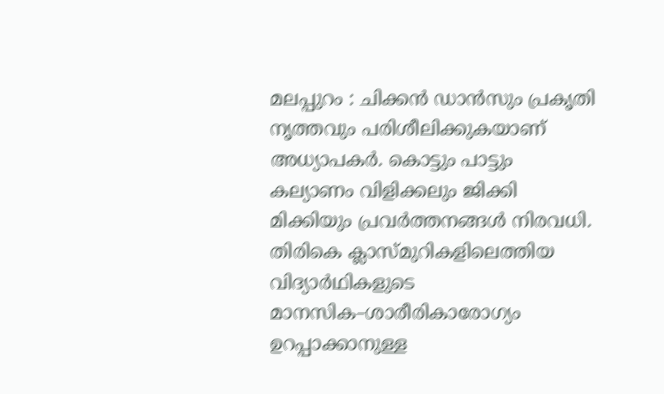മലപ്പുറം : ചിക്കന്‍ ഡാന്‍സും പ്രകൃതി നൃത്തവും പരിശീലിക്കുകയാണ് അധ്യാപകര്‍. കൊട്ടും പാട്ടും കല്യാണം വിളിക്കലും ജിക്കി മിക്കിയും പ്രവര്‍ത്തനങ്ങള്‍ നിരവധി. തിരികെ ക്ലാസ്മുറികളിലെത്തിയ വിദ്യാര്‍ഥികളുടെ മാനസിക–ശാരീരികാരോഗ്യം ഉറപ്പാക്കാനുള്ള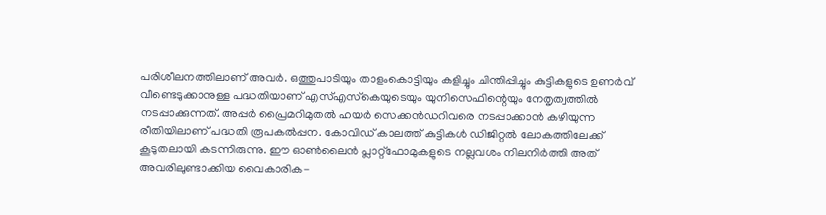പരിശീലനത്തിലാണ് അവര്‍. ഒത്തുപാടിയും താളംകൊട്ടിയും കളിച്ചും ചിന്തിപ്പിച്ചും കുട്ടികളുടെ ഉണര്‍വ് വീണ്ടെടുക്കാനുള്ള പദ്ധതിയാണ് എസ്എസ്‌കെയുടെയും യുനിസെഫിന്റെയും നേതൃത്വത്തില്‍ നടപ്പാക്കുന്നത്. അപ്പര്‍ പ്രൈമറിമുതല്‍ ഹയര്‍ സെക്കന്‍ഡറിവരെ നടപ്പാക്കാന്‍ കഴിയുന്ന രീതിയിലാണ് പദ്ധതി രൂപകല്‍പ്പന. കോവിഡ് കാലത്ത് കുട്ടികള്‍ ഡിജിറ്റല്‍ ലോകത്തിലേക്ക് കൂടുതലായി കടന്നിരുന്നു. ഈ ഓണ്‍ലൈന്‍ പ്ലാറ്റ്ഫോമുകളുടെ നല്ലവശം നിലനിര്‍ത്തി അത് അവരിലുണ്ടാക്കിയ വൈകാരിക-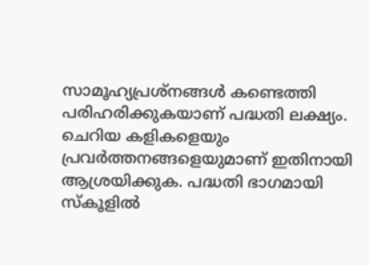സാമൂഹ്യപ്രശ്നങ്ങള്‍ കണ്ടെത്തി പരിഹരിക്കുകയാണ് പദ്ധതി ലക്ഷ്യം. ചെറിയ കളികളെയും പ്രവര്‍ത്തനങ്ങളെയുമാണ് ഇതിനായി ആശ്രയിക്കുക. പദ്ധതി ഭാഗമായി സ്‌കൂളില്‍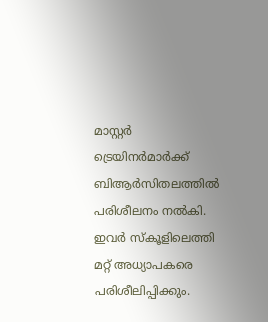മാസ്റ്റര്‍ ട്രെയിനര്‍മാര്‍ക്ക് ബിആര്‍സിതലത്തില്‍ പരിശീലനം നല്‍കി. ഇവര്‍ സ്‌കൂളിലെത്തി മറ്റ് അധ്യാപകരെ പരിശീലിപ്പിക്കും.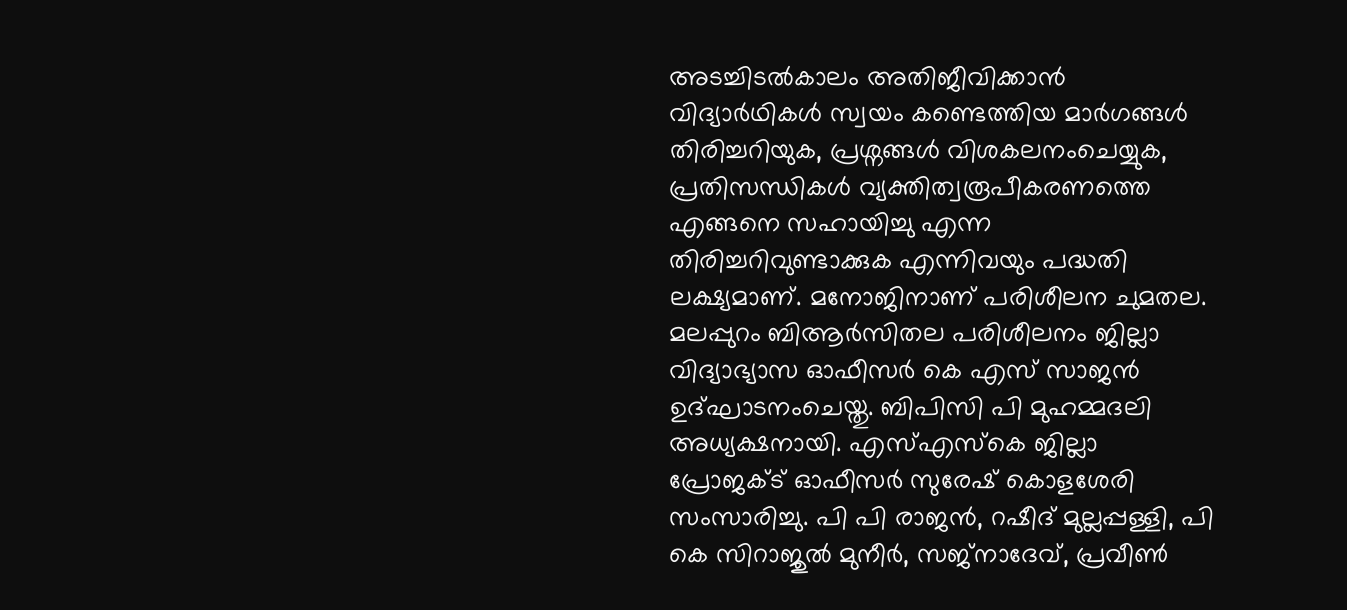അടച്ചിടല്‍കാലം അതിജീവിക്കാന്‍ വിദ്യാര്‍ഥികള്‍ സ്വയം കണ്ടെത്തിയ മാര്‍ഗങ്ങള്‍ തിരിച്ചറിയുക, പ്രശ്നങ്ങള്‍ വിശകലനംചെയ്യുക, പ്രതിസന്ധികള്‍ വ്യക്തിത്വരൂപീകരണത്തെ എങ്ങനെ സഹായിച്ചു എന്ന തിരിച്ചറിവുണ്ടാക്കുക എന്നിവയും പദ്ധതി ലക്ഷ്യമാണ്. മനോജിനാണ് പരിശീലന ചുമതല. മലപ്പുറം ബിആര്‍സിതല പരിശീലനം ജില്ലാ വിദ്യാഭ്യാസ ഓഫീസര്‍ കെ എസ് സാജന്‍ ഉദ്ഘാടനംചെയ്തു. ബിപിസി പി മുഹമ്മദലി അധ്യക്ഷനായി. എസ്എസ്‌കെ ജില്ലാ പ്രോജക്ട് ഓഫീസര്‍ സുരേഷ് കൊളശേരി സംസാരിച്ചു. പി പി രാജന്‍, റഷീദ് മുല്ലപ്പള്ളി, പി കെ സിറാജുല്‍ മുനീര്‍, സജ്നാദേവ്, പ്രവീണ്‍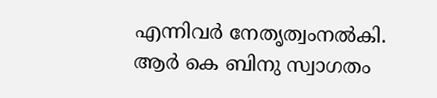എന്നിവര്‍ നേതൃത്വംനല്‍കി. ആര്‍ കെ ബിനു സ്വാഗതം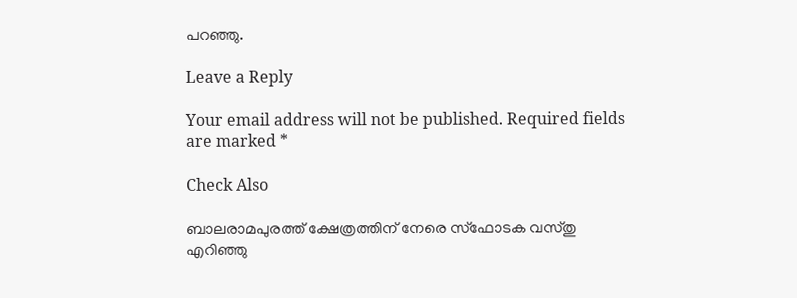പറഞ്ഞു.

Leave a Reply

Your email address will not be published. Required fields are marked *

Check Also

ബാലരാമപുരത്ത് ക്ഷേത്രത്തിന് നേരെ സ്‌ഫോടക വസ്തു എറിഞ്ഞു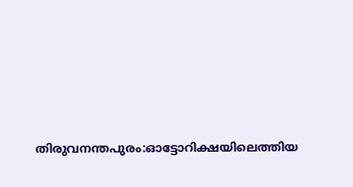തിരുവനന്തപുരം:ഓട്ടോറിക്ഷയിലെത്തിയ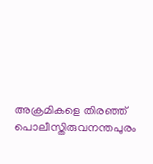അക്രമികളെ തിരഞ്ഞ് പൊലീസ്തിരുവനന്തപുരം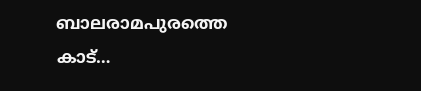ബാലരാമപുരത്തെ കാട്…